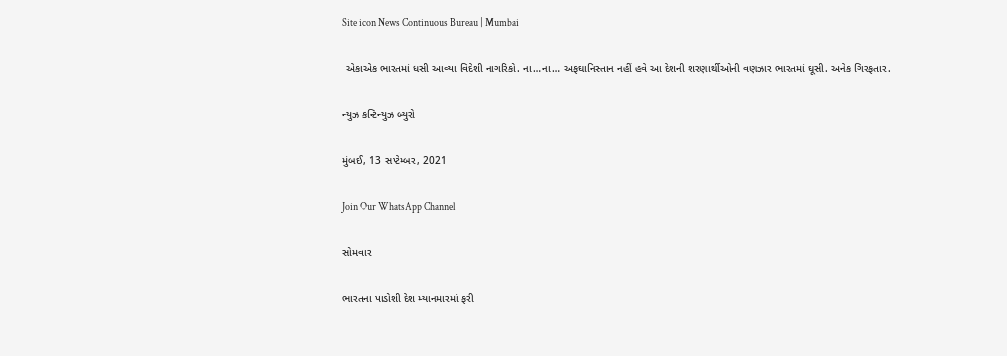Site icon News Continuous Bureau | Mumbai

 એકાએક ભારતમાં ધસી આવ્યા વિદેશી નાગરિકો. ના…ના… અફઘાનિસ્તાન નહીં હવે આ દેશની શરણાર્થીઓની વણઝાર ભારતમાં ઘૂસી. અનેક ગિરફતાર.

ન્યુઝ કન્ટિન્યુઝ બ્યુરો

મુંબઈ, 13 સપ્ટેમ્બર, 2021

Join Our WhatsApp Channel

સોમવાર

ભારતના પાડોશી દેશ મ્યાનમારમાં ફરી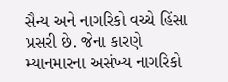સૈન્ય અને નાગરિકો વચ્ચે હિંસા પ્રસરી છે. જેના કારણે મ્યાનમારના અસંખ્ય નાગરિકો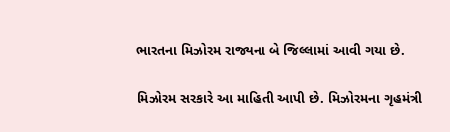ભારતના મિઝોરમ રાજ્યના બે જિલ્લામાં આવી ગયા છે.

મિઝોરમ સરકારે આ માહિતી આપી છે. મિઝોરમના ગૃહમંત્રી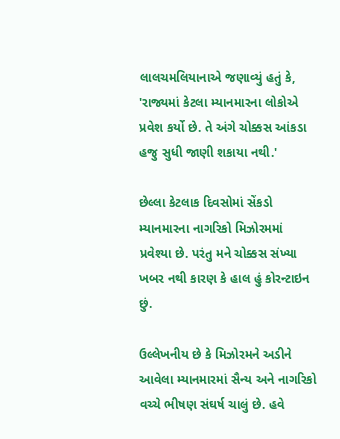લાલચમલિયાનાએ જણાવ્યું હતું કે, 'રાજ્યમાં કેટલા મ્યાનમારના લોકોએ પ્રવેશ કર્યો છે. તે અંગે ચોક્કસ આંકડા હજુ સુધી જાણી શકાયા નથી.'

છેલ્લા કેટલાક દિવસોમાં સેંકડો મ્યાનમારના નાગરિકો મિઝોરમમાં પ્રવેશ્યા છે. પરંતુ મને ચોક્કસ સંખ્યા ખબર નથી કારણ કે હાલ હું કોરન્ટાઇન છું.

ઉલ્લેખનીય છે કે મિઝોરમને અડીને આવેલા મ્યાનમારમાં સૈન્ય અને નાગરિકો વચ્ચે ભીષણ સંઘર્ષ ચાલું છે. હવે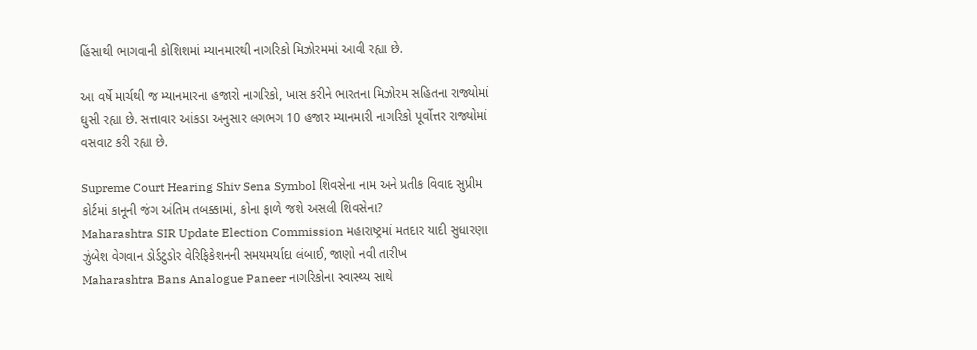હિંસાથી ભાગવાની કોશિશમાં મ્યાનમારથી નાગરિકો મિઝોરમમાં આવી રહ્યા છે.

આ વર્ષે માર્ચથી જ મ્યાનમારના હજારો નાગરિકો, ખાસ કરીને ભારતના મિઝોરમ સહિતના રાજ્યોમાં ઘુસી રહ્યા છે. સત્તાવાર આંકડા અનુસાર લગભગ 10 હજાર મ્યાનમારી નાગરિકો પૂર્વોત્તર રાજ્યોમાં વસવાટ કરી રહ્યા છે.

Supreme Court Hearing Shiv Sena Symbol શિવસેના નામ અને પ્રતીક વિવાદ સુપ્રીમ કોર્ટમાં કાનૂની જંગ અંતિમ તબક્કામાં, કોના ફાળે જશે અસલી શિવસેના?
Maharashtra SIR Update Election Commission મહારાષ્ટ્રમાં મતદાર યાદી સુધારણા ઝુંબેશ વેગવાન ડોર્ડટુડોર વેરિફિકેશનની સમયમર્યાદા લંબાઈ, જાણો નવી તારીખ
Maharashtra Bans Analogue Paneer નાગરિકોના સ્વાસ્થ્ય સાથે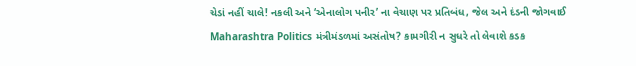ચેડાં નહીં ચાલે! નકલી અને ‘એનાલોગ પનીર’ ના વેચાણ પર પ્રતિબંધ, જેલ અને દંડની જોગવાઈ
Maharashtra Politics મંત્રીમંડળમાં અસંતોષ? કામગીરી ન સુધરે તો લેવાશે કડક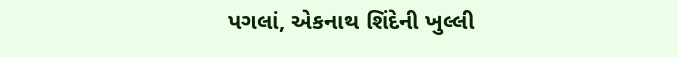પગલાં, એકનાથ શિંદેની ખુલ્લી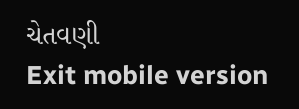ચેતવણી
Exit mobile version